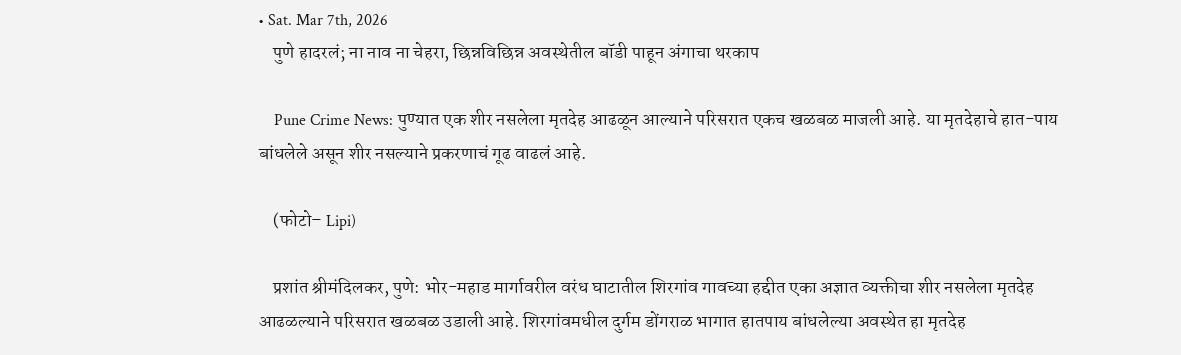• Sat. Mar 7th, 2026
    पुणे हादरलं; ना नाव ना चेहरा, छिन्नविछिन्न अवस्थेतील बॉडी पाहून अंगाचा थरकाप

    Pune Crime News: पुण्यात एक शीर नसलेला मृतदेह आढळून आल्याने परिसरात एकच खळबळ माजली आहे. या मृतदेहाचे हात-पाय बांधलेले असून शीर नसल्याने प्रकरणाचं गूढ वाढलं आहे.

    (फोटो– Lipi)

    प्रशांत श्रीमंदिलकर, पुणे: भोर-महाड मार्गावरील वरंध घाटातील शिरगांव गावच्या हद्दीत एका अज्ञात व्यक्तीचा शीर नसलेला मृतदेह आढळल्याने परिसरात खळबळ उडाली आहे. शिरगांवमधील दुर्गम डोंगराळ भागात हातपाय बांधलेल्या अवस्थेत हा मृतदेह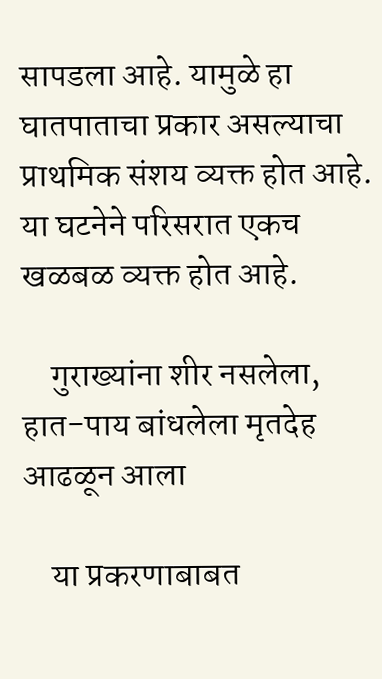सापडला आहे. यामुळे हा घातपाताचा प्रकार असल्याचा प्राथमिक संशय व्यक्त होत आहे. या घटनेने परिसरात एकच खळबळ व्यक्त होत आहे.

    गुराख्यांना शीर नसलेला, हात-पाय बांधलेला मृतदेह आढळून आला

    या प्रकरणाबाबत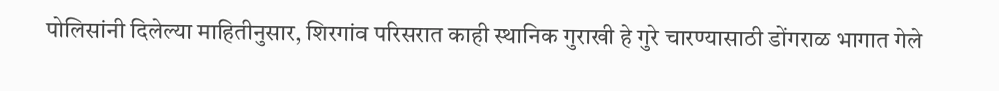पोलिसांनी दिलेल्या माहितीनुसार, शिरगांव परिसरात काही स्थानिक गुराखी हे गुरे चारण्यासाठी डोंगराळ भागात गेले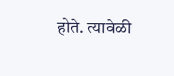होते. त्यावेळी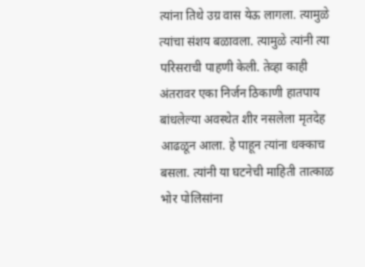त्यांना तिथे उग्र वास येऊ लागला. त्यामुळे त्यांचा संशय बळावला. त्यामुळे त्यांनी त्या परिसराची पाहणी केली. तेव्हा काही अंतरावर एका निर्जन ठिकाणी हातपाय बांधलेल्या अवस्थेत शीर नसलेला मृतदेह आढळून आला. हे पाहून त्यांना धक्काच बसला. त्यांनी या घटनेची माहिती तात्काळ भोर पोलिसांना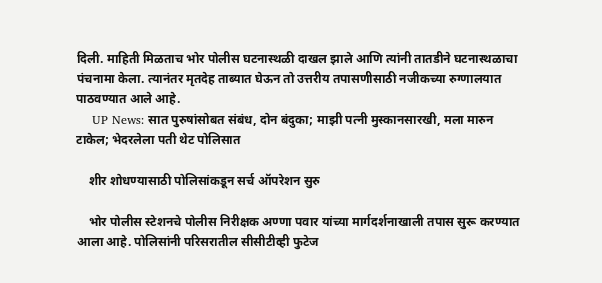दिली. माहिती मिळताच भोर पोलीस घटनास्थळी दाखल झाले आणि त्यांनी तातडीने घटनास्थळाचा पंचनामा केला. त्यानंतर मृतदेह ताब्यात घेऊन तो उत्तरीय तपासणीसाठी नजीकच्या रुग्णालयात पाठवण्यात आले आहे.
    UP News: सात पुरुषांसोबत संबंध, दोन बंदुका; माझी पत्नी मुस्कानसारखी, मला मारुन टाकेल; भेदरलेला पती थेट पोलिसात

    शीर शोधण्यासाठी पोलिसांकडून सर्च ऑपरेशन सुरु

    भोर पोलीस स्टेशनचे पोलीस निरीक्षक अण्णा पवार यांच्या मार्गदर्शनाखाली तपास सुरू करण्यात आला आहे. पोलिसांनी परिसरातील सीसीटीव्ही फुटेज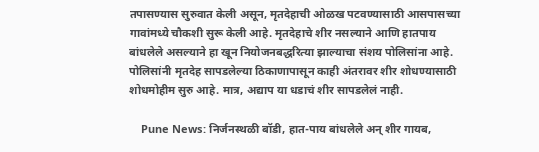तपासण्यास सुरुवात केली असून, मृतदेहाची ओळख पटवण्यासाठी आसपासच्या गावांमध्ये चौकशी सुरू केली आहे. मृतदेहाचे शीर नसल्याने आणि हातपाय बांधलेले असल्याने हा खून नियोजनबद्धरित्या झाल्याचा संशय पोलिसांना आहे. पोलिसांनी मृतदेह सापडलेल्या ठिकाणापासून काही अंतरावर शीर शोधण्यासाठी शोधमोहीम सुरु आहे. मात्र, अद्याप या धडाचं शीर सापडलेलं नाही.

    Pune News: निर्जनस्थळी बॉडी, हात-पाय बांधलेले अन् शीर गायब,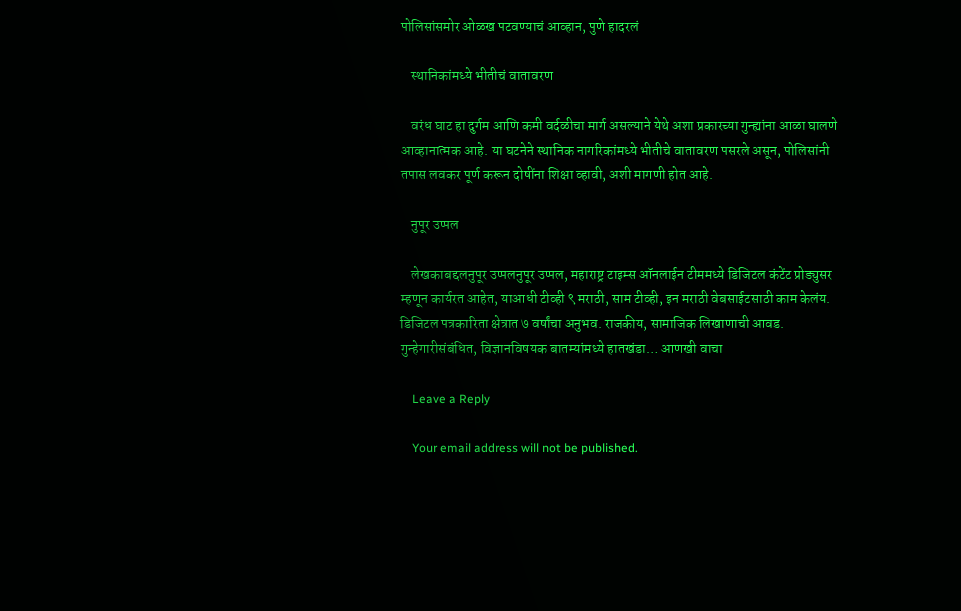पोलिसांसमोर ओळख पटवण्याचं आव्हान, पुणे हादरलं

    स्थानिकांमध्ये भीतीचं वातावरण

    वरंध घाट हा दुर्गम आणि कमी वर्दळीचा मार्ग असल्याने येथे अशा प्रकारच्या गुन्ह्यांना आळा घालणे आव्हानात्मक आहे. या घटनेने स्थानिक नागरिकांमध्ये भीतीचे वातावरण पसरले असून, पोलिसांनी तपास लवकर पूर्ण करून दोषींना शिक्षा व्हावी, अशी मागणी होत आहे.

    नुपूर उप्पल

    लेखकाबद्दलनुपूर उप्पलनुपूर उप्पल, महाराष्ट्र टाइम्स ऑनलाईन टीममध्ये डिजिटल कंटेंट प्रोड्युसर म्हणून कार्यरत आहेत, याआधी टीव्ही ९ मराठी, साम टीव्ही, इन मराठी वेबसाईटसाठी काम केलंय. डिजिटल पत्रकारिता क्षेत्रात ७ वर्षांचा अनुभव. राजकीय, सामाजिक लिखाणाची आवड. गुन्हेगारीसंबंधित, विज्ञानविषयक बातम्यांमध्ये हातखंडा… आणखी वाचा

    Leave a Reply

    Your email address will not be published.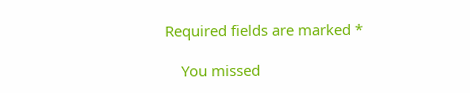Required fields are marked *

    You missed